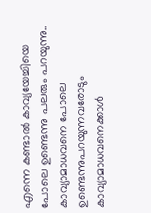എന്നെ കണ്ടാൽ കാവ്യയേച്ചിയെ പോലെ ഉണ്ടെന്നു പലരും പറയുന്നു.. കാവ്യാമാധവനെ പോലെ ഉണ്ടെന്നുപറയുന്നവരോടും കാവ്യാമാധവനെക്കാൾ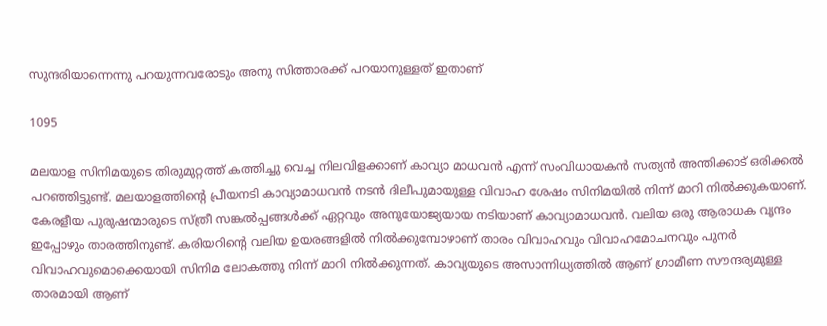സുന്ദരിയാന്നെന്നു പറയുന്നവരോടും അനു സിത്താരക്ക് പറയാനുള്ളത് ഇതാണ്

1095

മലയാള സിനിമയുടെ തിരുമുറ്റത്ത് കത്തിച്ചു വെച്ച നിലവിളക്കാണ് കാവ്യാ മാധവൻ എന്ന് സംവിധായകൻ സത്യൻ അന്തിക്കാട് ഒരിക്കൽ പറഞ്ഞിട്ടുണ്ട്. മലയാളത്തിന്റെ പ്രീയനടി കാവ്യാമാധവൻ നടൻ ദിലീപുമായുള്ള വിവാഹ ശേഷം സിനിമയിൽ നിന്ന് മാറി നിൽക്കുകയാണ്. കേരളീയ പുരുഷന്മാരുടെ സ്ത്രീ സങ്കൽപ്പങ്ങൾക്ക് ഏറ്റവും അനുയോജ്യയായ നടിയാണ് കാവ്യാമാധവൻ. വലിയ ഒരു ആരാധക വൃന്ദം ഇപ്പോഴും താരത്തിനുണ്ട്. കരിയറിന്റെ വലിയ ഉയരങ്ങളിൽ നിൽക്കുമ്പോഴാണ് താരം വിവാഹവും വിവാഹമോചനവും പുനർ വിവാഹവുമൊക്കെയായി സിനിമ ലോകത്തു നിന്ന് മാറി നിൽക്കുന്നത്. കാവ്യയുടെ അസാന്നിധ്യത്തിൽ ആണ് ഗ്രാമീണ സൗന്ദര്യമുള്ള താരമായി ആണ്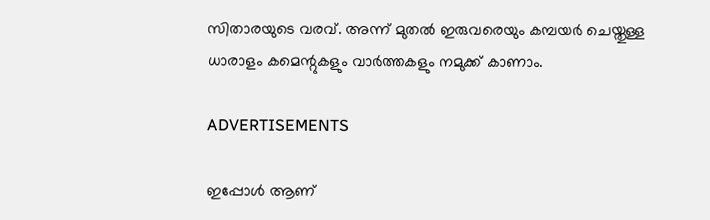സിതാരയുടെ വരവ്. അന്ന് മുതൽ ഇരുവരെയും കമ്പയർ ചെയ്തുള്ള ധാരാളം കമെന്റുകളും വാർത്തകളും നമുക്ക് കാണാം.

ADVERTISEMENTS

ഇപ്പോൾ ആണ്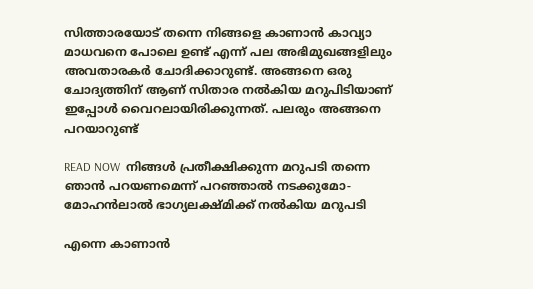സിത്താരയോട് തന്നെ നിങ്ങളെ കാണാൻ കാവ്യാ മാധവനെ പോലെ ഉണ്ട് എന്ന് പല അഭിമുഖങ്ങളിലും അവതാരകർ ചോദിക്കാറുണ്ട്. അങ്ങനെ ഒരു ചോദ്യത്തിന് ആണ് സിതാര നൽകിയ മറുപിടിയാണ് ഇപ്പോൾ വൈറലായിരിക്കുന്നത്. പലരും അങ്ങനെ പറയാറുണ്ട്

READ NOW  നിങ്ങൾ പ്രതീക്ഷിക്കുന്ന മറുപടി തന്നെ ഞാൻ പറയണമെന്ന് പറഞ്ഞാൽ നടക്കുമോ- മോഹൻലാൽ ഭാഗ്യലക്ഷ്മിക്ക് നൽകിയ മറുപടി

എന്നെ കാണാൻ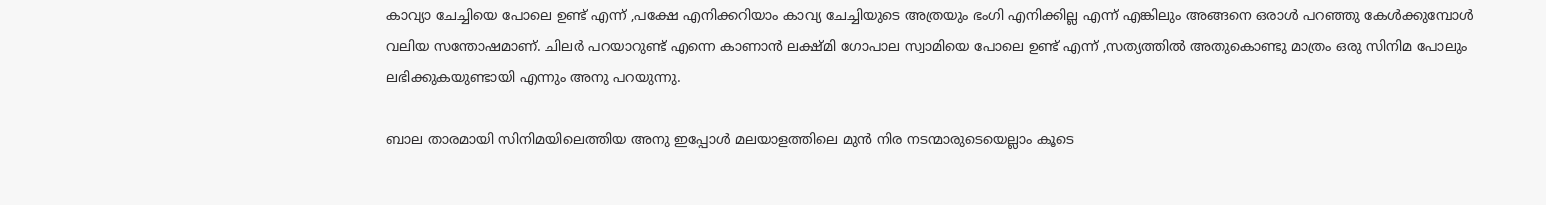കാവ്യാ ചേച്ചിയെ പോലെ ഉണ്ട് എന്ന് ,പക്ഷേ എനിക്കറിയാം കാവ്യ ചേച്ചിയുടെ അത്രയും ഭംഗി എനിക്കില്ല എന്ന് എങ്കിലും അങ്ങനെ ഒരാൾ പറഞ്ഞു കേൾക്കുമ്പോൾ വലിയ സന്തോഷമാണ്. ചിലർ പറയാറുണ്ട് എന്നെ കാണാൻ ലക്ഷ്മി ഗോപാല സ്വാമിയെ പോലെ ഉണ്ട് എന്ന് ,സത്യത്തിൽ അതുകൊണ്ടു മാത്രം ഒരു സിനിമ പോലും ലഭിക്കുകയുണ്ടായി എന്നും അനു പറയുന്നു.

ബാല താരമായി സിനിമയിലെത്തിയ അനു ഇപ്പോൾ മലയാളത്തിലെ മുൻ നിര നടന്മാരുടെയെല്ലാം കൂടെ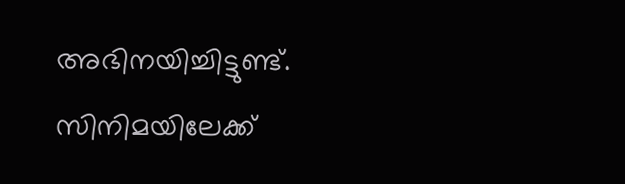അഭിനയിച്ചിട്ടുണ്ട്. സിനിമയിലേക്ക്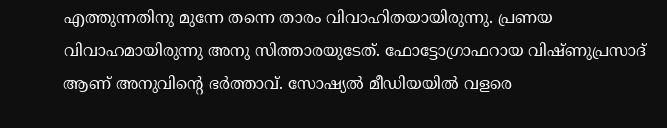എത്തുന്നതിനു മുന്നേ തന്നെ താരം വിവാഹിതയായിരുന്നു. പ്രണയ വിവാഹമായിരുന്നു അനു സിത്താരയുടേത്. ഫോട്ടോഗ്രാഫറായ വിഷ്ണുപ്രസാദ് ആണ് അനുവിന്റെ ഭർത്താവ്. സോഷ്യൽ മീഡിയയിൽ വളരെ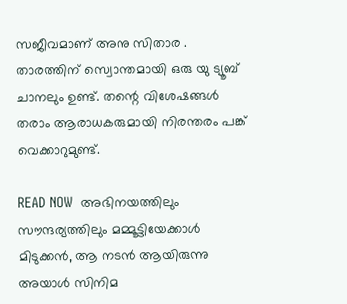സജീവമാണ് അനു സിതാര . താരത്തിന് സ്വൊന്തമായി ഒരു യു ട്യൂബ് ചാനലും ഉണ്ട്. തന്റെ വിശേഷങ്ങൾ തരാം ആരാധകരുമായി നിരന്തരം പങ്ക് വെക്കാറുമുണ്ട്.

READ NOW  അഭിനയത്തിലും സൗന്ദര്യത്തിലും മമ്മൂട്ടിയേക്കാൾ മിടുക്കൻ, ആ നടൻ ആയിരുന്നു അയാൾ സിനിമ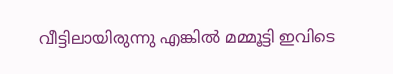വീട്ടിലായിരുന്നു എങ്കിൽ മമ്മൂട്ടി ഇവിടെ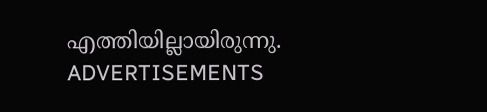എത്തിയില്ലായിരുന്നു.
ADVERTISEMENTS